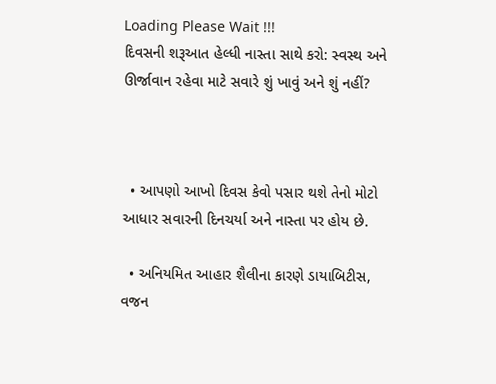Loading Please Wait !!!
દિવસની શરૂઆત હેલ્ધી નાસ્તા સાથે કરો: સ્વસ્થ અને ઊર્જાવાન રહેવા માટે સવારે શું ખાવું અને શું નહીં?



  • આપણો આખો દિવસ કેવો પસાર થશે તેનો મોટો આધાર સવારની દિનચર્યા અને નાસ્તા પર હોય છે.

  • અનિયમિત આહાર શૈલીના કારણે ડાયાબિટીસ, વજન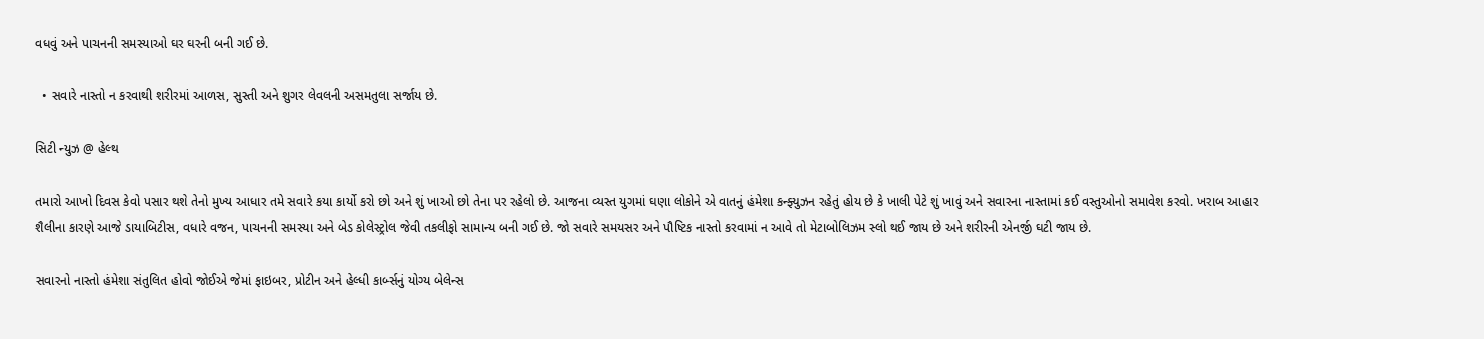વધવું અને પાચનની સમસ્યાઓ ઘર ઘરની બની ગઈ છે.

  • સવારે નાસ્તો ન કરવાથી શરીરમાં આળસ, સુસ્તી અને શુગર લેવલની અસમતુલા સર્જાય છે.

સિટી ન્યુઝ @ હેલ્થ

તમારો આખો દિવસ કેવો પસાર થશે તેનો મુખ્ય આધાર તમે સવારે કયા કાર્યો કરો છો અને શું ખાઓ છો તેના પર રહેલો છે. આજના વ્યસ્ત યુગમાં ઘણા લોકોને એ વાતનું હંમેશા કન્ફ્યુઝન રહેતું હોય છે કે ખાલી પેટે શું ખાવું અને સવારના નાસ્તામાં કઈ વસ્તુઓનો સમાવેશ કરવો. ખરાબ આહાર શૈલીના કારણે આજે ડાયાબિટીસ, વધારે વજન, પાચનની સમસ્યા અને બેડ કોલેસ્ટ્રોલ જેવી તકલીફો સામાન્ય બની ગઈ છે. જો સવારે સમયસર અને પૌષ્ટિક નાસ્તો કરવામાં ન આવે તો મેટાબોલિઝમ સ્લો થઈ જાય છે અને શરીરની એનર્જી ઘટી જાય છે.

સવારનો નાસ્તો હંમેશા સંતુલિત હોવો જોઈએ જેમાં ફાઇબર, પ્રોટીન અને હેલ્ધી કાર્બ્સનું યોગ્ય બેલેન્સ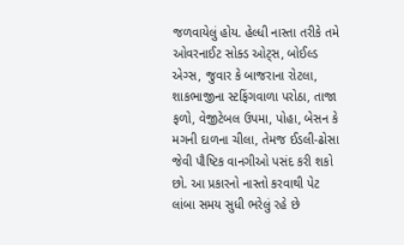જળવાયેલું હોય. હેલ્ધી નાસ્તા તરીકે તમે ઓવરનાઈટ સોક્ડ ઓટ્સ, બોઈલ્ડ એગ્સ, જુવાર કે બાજરાના રોટલા, શાકભાજીના સ્ટફિંગવાળા પરોઠા, તાજા ફળો, વેજીટેબલ ઉપમા, પોહા, બેસન કે મગની દાળના ચીલા, તેમજ ઈડલી-ઢોસા જેવી પૌષ્ટિક વાનગીઓ પસંદ કરી શકો છો. આ પ્રકારનો નાસ્તો કરવાથી પેટ લાંબા સમય સુધી ભરેલું રહે છે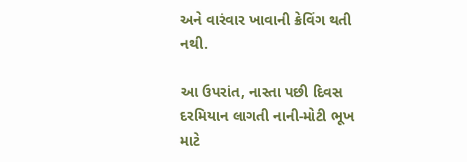અને વારંવાર ખાવાની ક્રેવિંગ થતી નથી.

આ ઉપરાંત, નાસ્તા પછી દિવસ દરમિયાન લાગતી નાની-મોટી ભૂખ માટે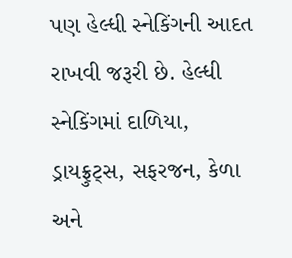પણ હેલ્ધી સ્નેકિંગની આદત રાખવી જરૂરી છે. હેલ્ધી સ્નેકિંગમાં દાળિયા, ડ્રાયફ્રુટ્સ, સફરજન, કેળા અને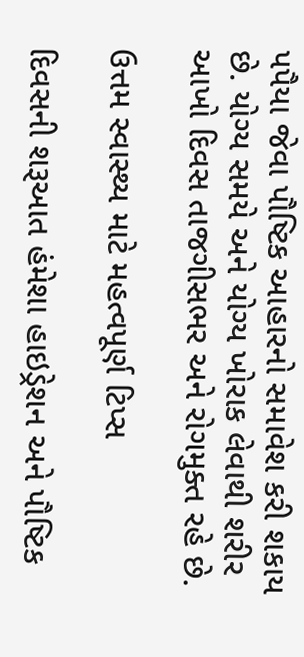પપૈયા જેવા પૌષ્ટિક આહારનો સમાવેશ કરી શકાય છે. યોગ્ય સમયે અને યોગ્ય ખોરાક લેવાથી શરીર આખો દિવસ તાજગીસભર અને રોગમુક્ત રહે છે.

ઉત્તમ સ્વાસ્થ્ય માટે મહત્વપૂર્ણ ટિપ્સ

દિવસની શરૂઆત હંમેશા હાઇડ્રેશન અને પૌષ્ટિક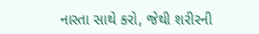નાસ્તા સાથે કરો, જેથી શરીરની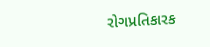રોગપ્રતિકારક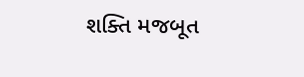શક્તિ મજબૂત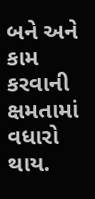બને અને કામ કરવાની ક્ષમતામાં વધારો થાય.